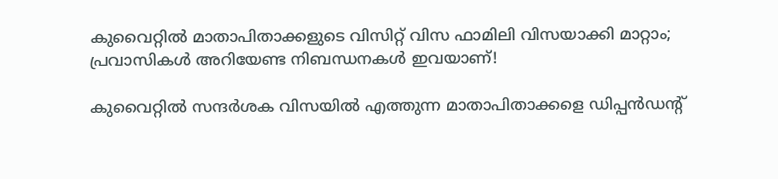കുവൈറ്റിൽ മാതാപിതാക്കളുടെ വിസിറ്റ് വിസ ഫാമിലി വിസയാക്കി മാറ്റാം; പ്രവാസികൾ അറിയേണ്ട നിബന്ധനകൾ ഇവയാണ്!

കുവൈറ്റിൽ സന്ദർശക വിസയിൽ എത്തുന്ന മാതാപിതാക്കളെ ഡിപ്പൻഡന്റ്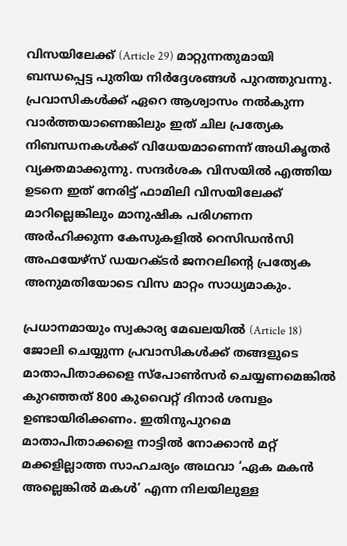വിസയിലേക്ക് (Article 29) മാറ്റുന്നതുമായി ബന്ധപ്പെട്ട പുതിയ നിർദ്ദേശങ്ങൾ പുറത്തുവന്നു. പ്രവാസികൾക്ക് ഏറെ ആശ്വാസം നൽകുന്ന വാർത്തയാണെങ്കിലും ഇത് ചില പ്രത്യേക നിബന്ധനകൾക്ക് വിധേയമാണെന്ന് അധികൃതർ വ്യക്തമാക്കുന്നു. സന്ദർശക വിസയിൽ എത്തിയ ഉടനെ ഇത് നേരിട്ട് ഫാമിലി വിസയിലേക്ക് മാറില്ലെങ്കിലും മാനുഷിക പരിഗണന അർഹിക്കുന്ന കേസുകളിൽ റെസിഡൻസി അഫയേഴ്‌സ് ഡയറക്ടർ ജനറലിന്റെ പ്രത്യേക അനുമതിയോടെ വിസ മാറ്റം സാധ്യമാകും.

പ്രധാനമായും സ്വകാര്യ മേഖലയിൽ (Article 18) ജോലി ചെയ്യുന്ന പ്രവാസികൾക്ക് തങ്ങളുടെ മാതാപിതാക്കളെ സ്പോൺസർ ചെയ്യണമെങ്കിൽ കുറഞ്ഞത് 800 കുവൈറ്റ് ദിനാർ ശമ്പളം ഉണ്ടായിരിക്കണം. ഇതിനുപുറമെ മാതാപിതാക്കളെ നാട്ടിൽ നോക്കാൻ മറ്റ് മക്കളില്ലാത്ത സാഹചര്യം അഥവാ ‘ഏക മകൻ അല്ലെങ്കിൽ മകൾ’ എന്ന നിലയിലുള്ള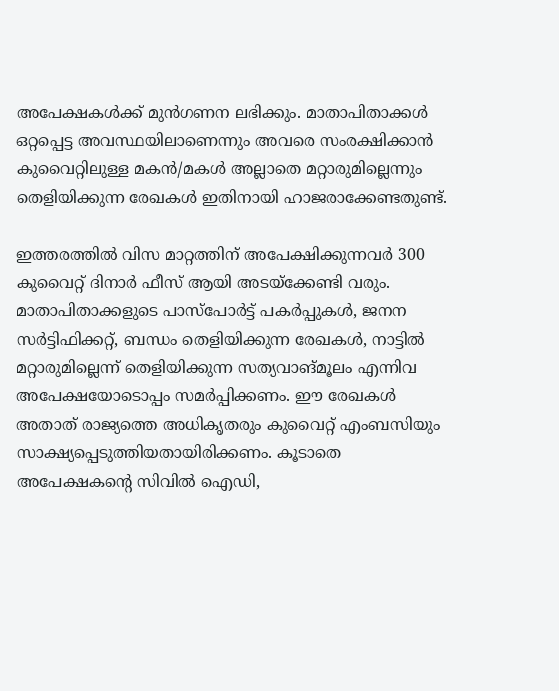അപേക്ഷകൾക്ക് മുൻഗണന ലഭിക്കും. മാതാപിതാക്കൾ ഒറ്റപ്പെട്ട അവസ്ഥയിലാണെന്നും അവരെ സംരക്ഷിക്കാൻ കുവൈറ്റിലുള്ള മകൻ/മകൾ അല്ലാതെ മറ്റാരുമില്ലെന്നും തെളിയിക്കുന്ന രേഖകൾ ഇതിനായി ഹാജരാക്കേണ്ടതുണ്ട്.

ഇത്തരത്തിൽ വിസ മാറ്റത്തിന് അപേക്ഷിക്കുന്നവർ 300 കുവൈറ്റ് ദിനാർ ഫീസ് ആയി അടയ്‌ക്കേണ്ടി വരും. മാതാപിതാക്കളുടെ പാസ്‌പോർട്ട് പകർപ്പുകൾ, ജനന സർട്ടിഫിക്കറ്റ്, ബന്ധം തെളിയിക്കുന്ന രേഖകൾ, നാട്ടിൽ മറ്റാരുമില്ലെന്ന് തെളിയിക്കുന്ന സത്യവാങ്മൂലം എന്നിവ അപേക്ഷയോടൊപ്പം സമർപ്പിക്കണം. ഈ രേഖകൾ അതാത് രാജ്യത്തെ അധികൃതരും കുവൈറ്റ് എംബസിയും സാക്ഷ്യപ്പെടുത്തിയതായിരിക്കണം. കൂടാതെ അപേക്ഷകന്റെ സിവിൽ ഐഡി,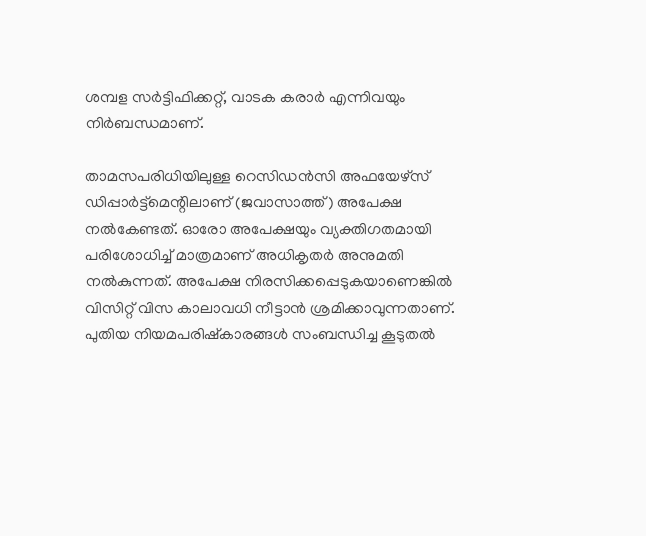ശമ്പള സർട്ടിഫിക്കറ്റ്, വാടക കരാർ എന്നിവയും നിർബന്ധമാണ്.

താമസപരിധിയിലുള്ള റെസിഡൻസി അഫയേഴ്‌സ് ഡിപ്പാർട്ട്‌മെന്റിലാണ് (ജവാസാത്ത്) അപേക്ഷ നൽകേണ്ടത്. ഓരോ അപേക്ഷയും വ്യക്തിഗതമായി പരിശോധിച്ച് മാത്രമാണ് അധികൃതർ അനുമതി നൽകുന്നത്. അപേക്ഷ നിരസിക്കപ്പെടുകയാണെങ്കിൽ വിസിറ്റ് വിസ കാലാവധി നീട്ടാൻ ശ്രമിക്കാവുന്നതാണ്. പുതിയ നിയമപരിഷ്കാരങ്ങൾ സംബന്ധിച്ച കൂടുതൽ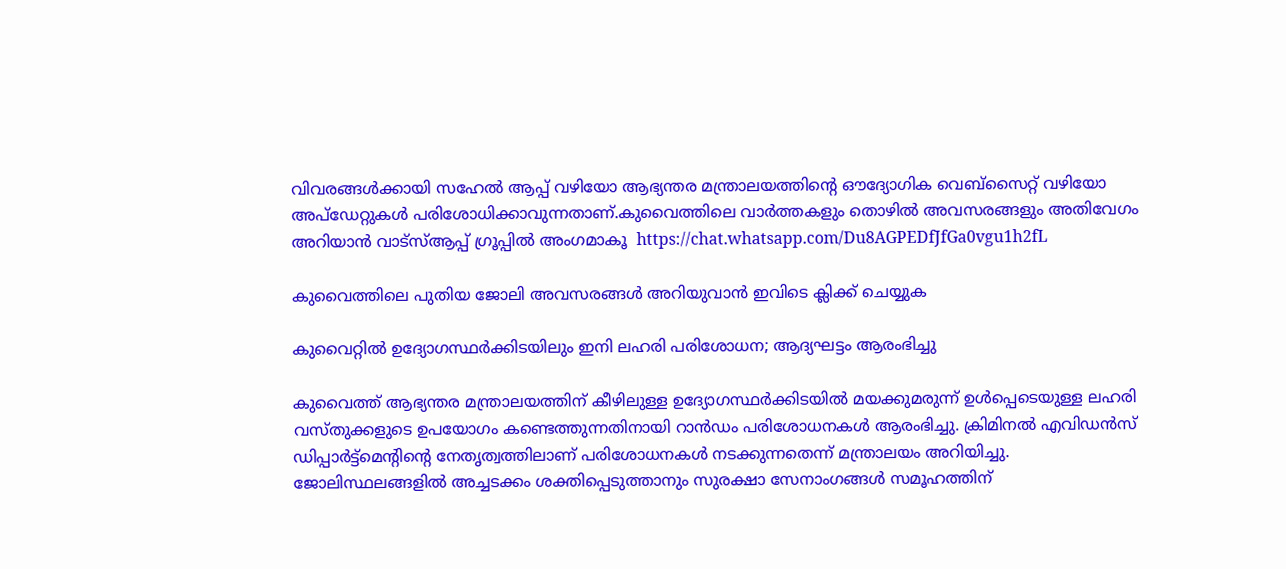വിവരങ്ങൾക്കായി സഹേൽ ആപ്പ് വഴിയോ ആഭ്യന്തര മന്ത്രാലയത്തിന്റെ ഔദ്യോഗിക വെബ്സൈറ്റ് വഴിയോ അപ്ഡേറ്റുകൾ പരിശോധിക്കാവുന്നതാണ്.കുവൈത്തിലെ വാർത്തകളും തൊഴിൽ അവസരങ്ങളും അതിവേഗം അറിയാൻ വാട്സ്ആപ്പ് ഗ്രൂപ്പിൽ അംഗമാകൂ  https://chat.whatsapp.com/Du8AGPEDfJfGa0vgu1h2fL

കുവൈത്തിലെ പുതിയ ജോലി അവസരങ്ങൾ അറിയുവാൻ ഇവിടെ ക്ലിക്ക് ചെയ്യുക

കുവൈറ്റിൽ ഉദ്യോഗസ്ഥർക്കിടയിലും ഇനി ലഹരി പരിശോധന; ആദ്യഘട്ടം ആരംഭിച്ചു

കുവൈത്ത് ആഭ്യന്തര മന്ത്രാലയത്തിന് കീഴിലുള്ള ഉദ്യോഗസ്ഥർക്കിടയിൽ മയക്കുമരുന്ന് ഉൾപ്പെടെയുള്ള ലഹരി വസ്തുക്കളുടെ ഉപയോഗം കണ്ടെത്തുന്നതിനായി റാൻഡം പരിശോധനകൾ ആരംഭിച്ചു. ക്രിമിനൽ എവിഡൻസ് ഡിപ്പാർട്ട്‌മെന്റിന്റെ നേതൃത്വത്തിലാണ് പരിശോധനകൾ നടക്കുന്നതെന്ന് മന്ത്രാലയം അറിയിച്ചു. ജോലിസ്ഥലങ്ങളിൽ അച്ചടക്കം ശക്തിപ്പെടുത്താനും സുരക്ഷാ സേനാംഗങ്ങൾ സമൂഹത്തിന്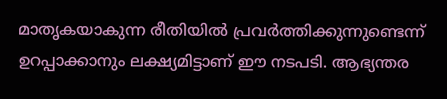മാതൃകയാകുന്ന രീതിയിൽ പ്രവർത്തിക്കുന്നുണ്ടെന്ന് ഉറപ്പാക്കാനും ലക്ഷ്യമിട്ടാണ് ഈ നടപടി. ആഭ്യന്തര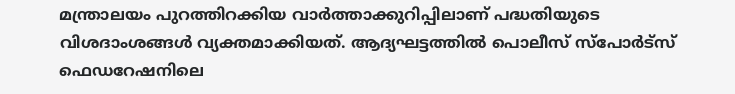മന്ത്രാലയം പുറത്തിറക്കിയ വാർത്താക്കുറിപ്പിലാണ് പദ്ധതിയുടെ വിശദാംശങ്ങൾ വ്യക്തമാക്കിയത്. ആദ്യഘട്ടത്തിൽ പൊലീസ് സ്പോർട്സ് ഫെഡറേഷനിലെ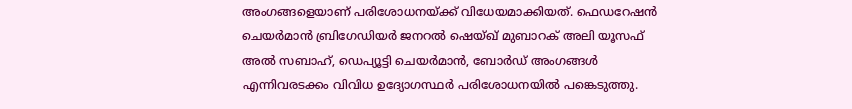അംഗങ്ങളെയാണ് പരിശോധനയ്ക്ക് വിധേയമാക്കിയത്. ഫെഡറേഷൻ ചെയർമാൻ ബ്രിഗേഡിയർ ജനറൽ ഷെയ്ഖ് മുബാറക് അലി യൂസഫ് അൽ സബാഹ്, ഡെപ്യൂട്ടി ചെയർമാൻ, ബോർഡ് അംഗങ്ങൾ എന്നിവരടക്കം വിവിധ ഉദ്യോഗസ്ഥർ പരിശോധനയിൽ പങ്കെടുത്തു.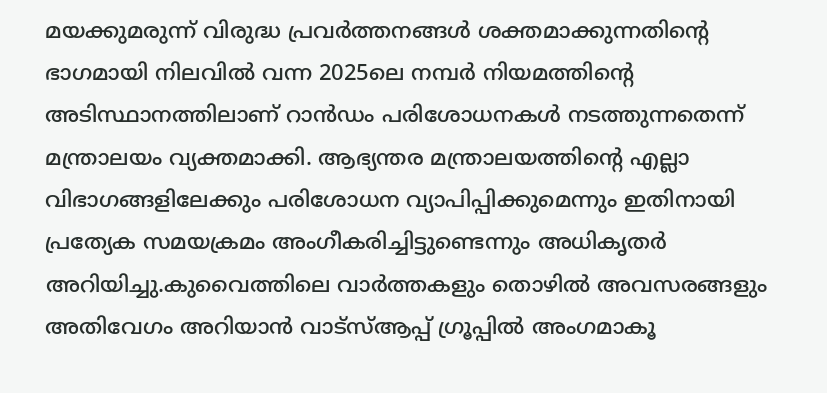മയക്കുമരുന്ന് വിരുദ്ധ പ്രവർത്തനങ്ങൾ ശക്തമാക്കുന്നതിന്റെ ഭാഗമായി നിലവിൽ വന്ന 2025ലെ നമ്പർ നിയമത്തിന്റെ അടിസ്ഥാനത്തിലാണ് റാൻഡം പരിശോധനകൾ നടത്തുന്നതെന്ന് മന്ത്രാലയം വ്യക്തമാക്കി. ആഭ്യന്തര മന്ത്രാലയത്തിന്റെ എല്ലാ വിഭാഗങ്ങളിലേക്കും പരിശോധന വ്യാപിപ്പിക്കുമെന്നും ഇതിനായി പ്രത്യേക സമയക്രമം അംഗീകരിച്ചിട്ടുണ്ടെന്നും അധികൃതർ അറിയിച്ചു.കുവൈത്തിലെ വാർത്തകളും തൊഴിൽ അവസരങ്ങളും അതിവേഗം അറിയാൻ വാട്സ്ആപ്പ് ഗ്രൂപ്പിൽ അംഗമാകൂ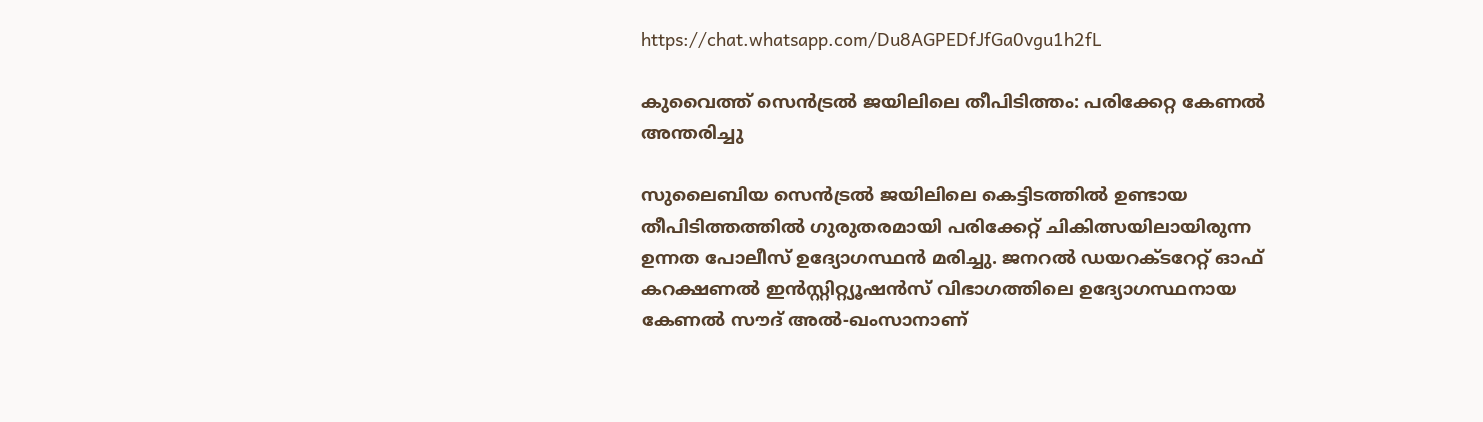https://chat.whatsapp.com/Du8AGPEDfJfGa0vgu1h2fL

കുവൈത്ത് സെൻട്രൽ ജയിലിലെ തീപിടിത്തം: പരിക്കേറ്റ കേണൽ അന്തരിച്ചു

സുലൈബിയ സെൻട്രൽ ജയിലിലെ കെട്ടിടത്തിൽ ഉണ്ടായ തീപിടിത്തത്തിൽ ഗുരുതരമായി പരിക്കേറ്റ് ചികിത്സയിലായിരുന്ന ഉന്നത പോലീസ് ഉദ്യോഗസ്ഥൻ മരിച്ചു. ജനറൽ ഡയറക്ടറേറ്റ് ഓഫ് കറക്ഷണൽ ഇൻസ്റ്റിറ്റ്യൂഷൻസ് വിഭാഗത്തിലെ ഉദ്യോഗസ്ഥനായ കേണൽ സൗദ് അൽ-ഖംസാനാണ്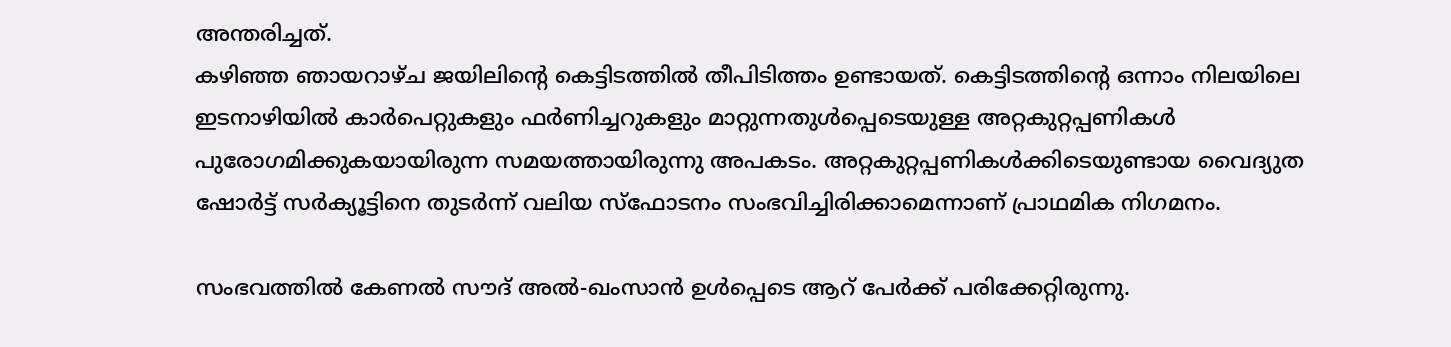അന്തരിച്ചത്.
കഴിഞ്ഞ ഞായറാഴ്ച ജയിലിന്റെ കെട്ടിടത്തിൽ തീപിടിത്തം ഉണ്ടായത്. കെട്ടിടത്തിന്റെ ഒന്നാം നിലയിലെ ഇടനാഴിയിൽ കാർപെറ്റുകളും ഫർണിച്ചറുകളും മാറ്റുന്നതുൾപ്പെടെയുള്ള അറ്റകുറ്റപ്പണികൾ പുരോഗമിക്കുകയായിരുന്ന സമയത്തായിരുന്നു അപകടം. അറ്റകുറ്റപ്പണികൾക്കിടെയുണ്ടായ വൈദ്യുത ഷോർട്ട് സർക്യൂട്ടിനെ തുടർന്ന് വലിയ സ്ഫോടനം സംഭവിച്ചിരിക്കാമെന്നാണ് പ്രാഥമിക നിഗമനം.

സംഭവത്തിൽ കേണൽ സൗദ് അൽ-ഖംസാൻ ഉൾപ്പെടെ ആറ് പേർക്ക് പരിക്കേറ്റിരുന്നു.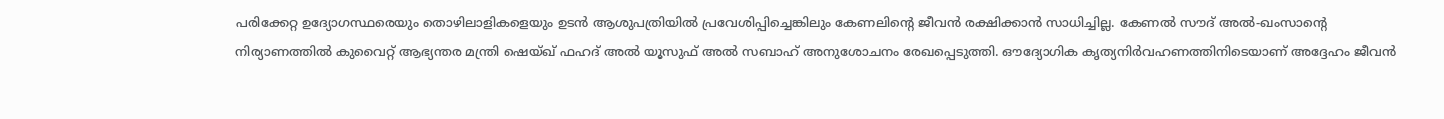പരിക്കേറ്റ ഉദ്യോഗസ്ഥരെയും തൊഴിലാളികളെയും ഉടൻ ആശുപത്രിയിൽ പ്രവേശിപ്പിച്ചെങ്കിലും കേണലിന്റെ ജീവൻ രക്ഷിക്കാൻ സാധിച്ചില്ല. കേണൽ സൗദ് അൽ-ഖംസാന്റെ നിര്യാണത്തിൽ കുവൈറ്റ് ആഭ്യന്തര മന്ത്രി ഷെയ്ഖ് ഫഹദ് അൽ യൂസുഫ് അൽ സബാഹ് അനുശോചനം രേഖപ്പെടുത്തി. ഔദ്യോഗിക കൃത്യനിർവഹണത്തിനിടെയാണ് അദ്ദേഹം ജീവൻ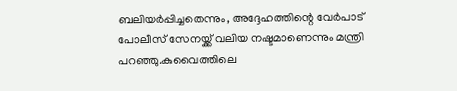ബലിയർപ്പിച്ചതെന്നും, അദ്ദേഹത്തിന്റെ വേർപാട് പോലീസ് സേനയ്ക്ക് വലിയ നഷ്ടമാണെന്നും മന്ത്രി പറഞ്ഞു.കുവൈത്തിലെ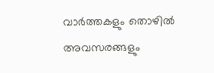വാർത്തകളും തൊഴിൽ അവസരങ്ങളും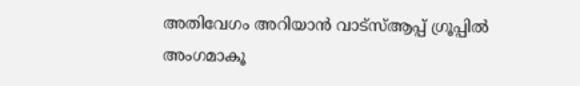അതിവേഗം അറിയാൻ വാട്സ്ആപ്പ് ഗ്രൂപ്പിൽ അംഗമാകൂ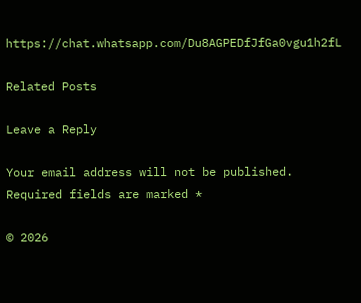https://chat.whatsapp.com/Du8AGPEDfJfGa0vgu1h2fL

Related Posts

Leave a Reply

Your email address will not be published. Required fields are marked *

© 2026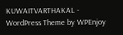KUWAITVARTHAKAL - WordPress Theme by WPEnjoy